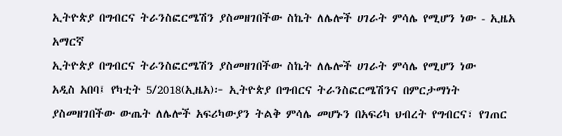ኢትዮጵያ በግብርና ትራንስፎርሜሽን ያስመዘገበችው ስኬት ለሌሎች ሀገራት ምሳሌ የሚሆን ነው - ኢዜአ አማርኛ
ኢትዮጵያ በግብርና ትራንስፎርሜሽን ያስመዘገበችው ስኬት ለሌሎች ሀገራት ምሳሌ የሚሆን ነው
አዲስ አበባ፤ የካቲት 5/2018(ኢዜአ)፦ ኢትዮጵያ በግብርና ትራንስፎርሜሽንና በምርታማነት ያስመዘገበችው ውጤት ለሌሎች አፍሪካውያን ትልቅ ምሳሌ መሆኑን በአፍሪካ ህብረት የግብርና፣ የገጠር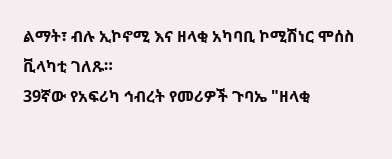ልማት፣ ብሉ ኢኮኖሚ እና ዘላቂ አካባቢ ኮሚሽነር ሞሰስ ቪላካቲ ገለጹ።
39ኛው የአፍሪካ ኅብረት የመሪዎች ጉባኤ "ዘላቂ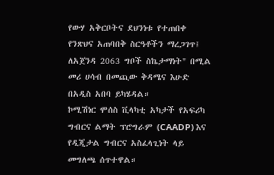የውሃ አቅርቦትና ደህንነቱ የተጠበቀ የንጽህና አጠባበቅ ስርዓቶችን ማረጋገጥ፤ ለአጀንዳ 2063 ግቦች ስኬታማነት" በሚል መሪ ሀሳብ በመጪው ቅዳሜና እሁድ በአዲስ አበባ ይካሄዳል።
ኮሚሽነር ሞሰስ ቪላካቲ አካታች የአፍሪካ ግብርና ልማት ፕሮግራም (CAADP) እና የዲጂታል ግብርና አስፈላጊነት ላይ መግለጫ ሰጥተዋል።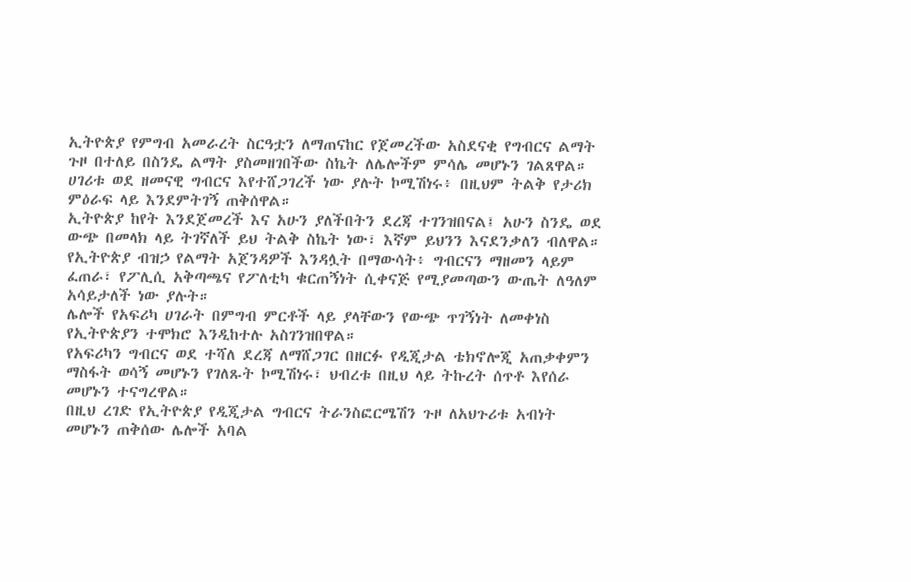ኢትዮጵያ የምግብ አመራረት ስርዓቷን ለማጠናከር የጀመረችው አስደናቂ የግብርና ልማት ጉዞ በተለይ በስንዴ ልማት ያስመዘገበችው ስኬት ለሌሎችም ምሳሌ መሆኑን ገልጸዋል።
ሀገሪቱ ወደ ዘመናዊ ግብርና እየተሸጋገረች ነው ያሉት ኮሚሽነሩ፥ በዚህም ትልቅ የታሪክ ምዕራፍ ላይ እንደምትገኝ ጠቅሰዋል።
ኢትዮጵያ ከየት እንደጀመረች እና አሁን ያለችበትን ደረጃ ተገንዝበናል፤ አሁን ስንዴ ወደ ውጭ በመላክ ላይ ትገኛለች ይህ ትልቅ ስኬት ነው፣ እኛም ይህንን እናደንቃለን ብለዋል።
የኢትዮጵያ ብዝኃ የልማት አጀንዳዎች እንዳሏት በማውሳት፥ ግብርናን ማዘመን ላይም ፈጠራ፣ የፖሊሲ አቅጣጫና የፖለቲካ ቁርጠኝነት ሲቀናጅ የሚያመጣውን ውጤት ለዓለም አሳይታለች ነው ያሉት።
ሌሎች የአፍሪካ ሀገራት በምግብ ምርቶች ላይ ያላቸውን የውጭ ጥገኝነት ለመቀነስ የኢትዮጵያን ተሞክሮ እንዲከተሉ አስገንዝበዋል።
የአፍሪካን ግብርና ወደ ተሻለ ደረጃ ለማሸጋገር በዘርፉ የዲጂታል ቴክኖሎጂ አጠቃቀምን ማስፋት ወሳኝ መሆኑን የገለጹት ኮሚሽነሩ፣ ህብረቱ በዚህ ላይ ትኩረት ሰጥቶ እየሰራ መሆኑን ተናግረዋል።
በዚህ ረገድ የኢትዮጵያ የዲጂታል ግብርና ትራንስፎርሜሽን ጉዞ ለአህጉሪቱ አብነት መሆኑን ጠቅሰው ሌሎች አባል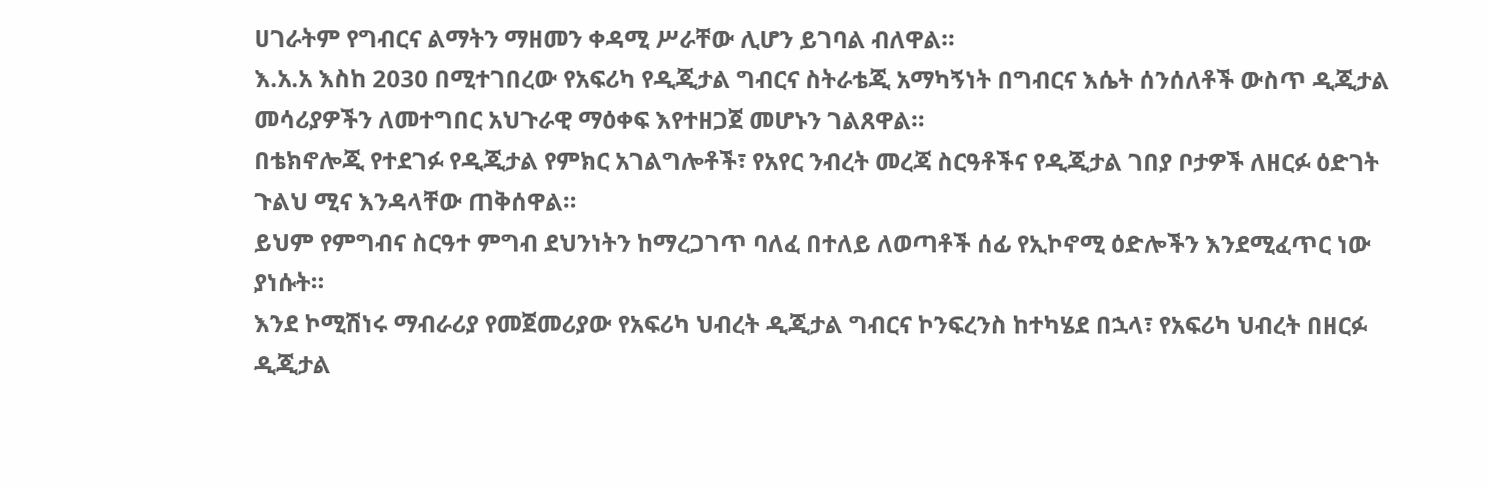ሀገራትም የግብርና ልማትን ማዘመን ቀዳሚ ሥራቸው ሊሆን ይገባል ብለዋል።
እ.አ.አ እስከ 2030 በሚተገበረው የአፍሪካ የዲጂታል ግብርና ስትራቴጂ አማካኝነት በግብርና እሴት ሰንሰለቶች ውስጥ ዲጂታል መሳሪያዎችን ለመተግበር አህጉራዊ ማዕቀፍ እየተዘጋጀ መሆኑን ገልጸዋል።
በቴክኖሎጂ የተደገፉ የዲጂታል የምክር አገልግሎቶች፣ የአየር ንብረት መረጃ ስርዓቶችና የዲጂታል ገበያ ቦታዎች ለዘርፉ ዕድገት ጉልህ ሚና እንዳላቸው ጠቅሰዋል።
ይህም የምግብና ስርዓተ ምግብ ደህንነትን ከማረጋገጥ ባለፈ በተለይ ለወጣቶች ሰፊ የኢኮኖሚ ዕድሎችን እንደሚፈጥር ነው ያነሱት።
እንደ ኮሚሽነሩ ማብራሪያ የመጀመሪያው የአፍሪካ ህብረት ዲጂታል ግብርና ኮንፍረንስ ከተካሄደ በኋላ፣ የአፍሪካ ህብረት በዘርፉ ዲጂታል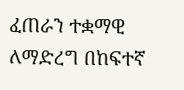ፈጠራን ተቋማዊ ለማድረግ በከፍተኛ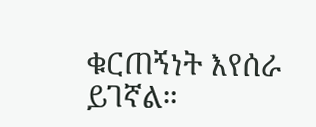ቁርጠኝነት እየሰራ ይገኛል።